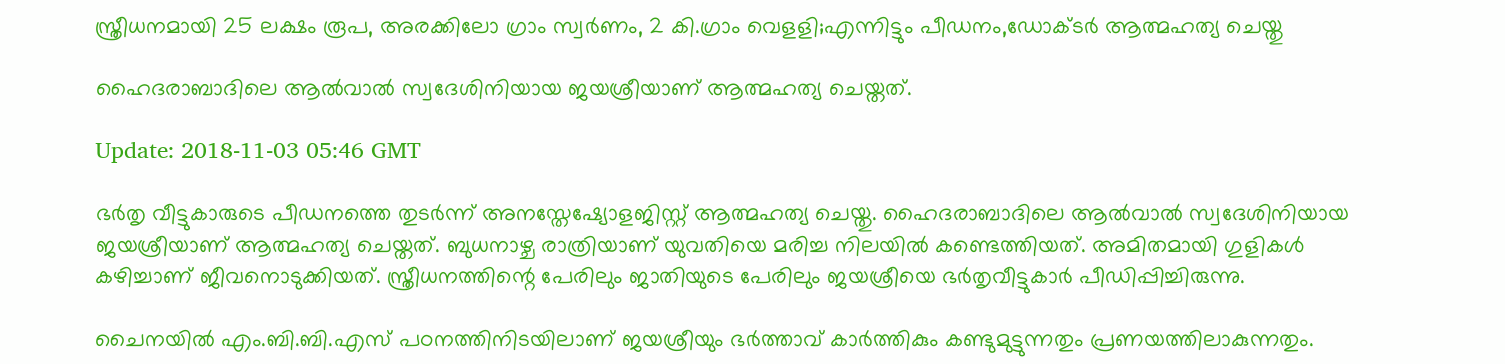സ്ത്രീധനമായി 25 ലക്ഷം രൂപ, അരക്കിലോ ഗ്രാം സ്വര്‍ണം, 2 കി.ഗ്രാം വെളളി;എന്നിട്ടും പീഡനം,ഡോക്ടര്‍ ആത്മഹത്യ ചെയ്തു

ഹൈദരാബാദിലെ ആല്‍വാല്‍ സ്വദേശിനിയായ ജയശ്രീയാണ് ആത്മഹത്യ ചെയ്തത്.

Update: 2018-11-03 05:46 GMT

ഭർതൃ വീട്ടുകാരുടെ പീഡനത്തെ തുടര്‍ന്ന് അനസ്തേഷ്യോളജിസ്റ്റ് ആത്മഹത്യ ചെയ്തു. ഹൈദരാബാദിലെ ആല്‍വാല്‍ സ്വദേശിനിയായ ജയശ്രീയാണ് ആത്മഹത്യ ചെയ്തത്. ബുധനാഴ്ച രാത്രിയാണ് യുവതിയെ മരിച്ച നിലയിൽ കണ്ടെത്തിയത്. അമിതമായി ഗുളികള്‍ കഴിച്ചാണ് ജീവനൊടുക്കിയത്. സ്ത്രീധനത്തിന്റെ പേരിലും ജാതിയുടെ പേരിലും ജയശ്രീയെ ഭര്‍തൃവീട്ടുകാര്‍ പീഡിപ്പിച്ചിരുന്നു.

ചൈനയില്‍ എം.ബി.ബി.എസ് പഠനത്തിനിടയിലാണ് ജയശ്രീയും ഭര്‍ത്താവ് കാര്‍ത്തികും കണ്ടുമുട്ടുന്നതും പ്രണയത്തിലാകുന്നതും.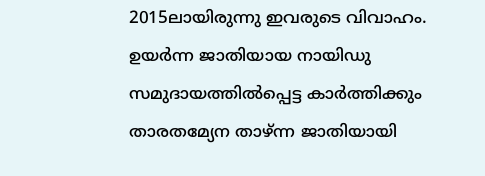2015ലായിരുന്നു ഇവരുടെ വിവാഹം. ഉയർന്ന ജാതിയായ നായിഡു സമുദായത്തിൽപ്പെട്ട കാർത്തിക്കും താരതമ്യേന താഴ്ന്ന ജാതിയായി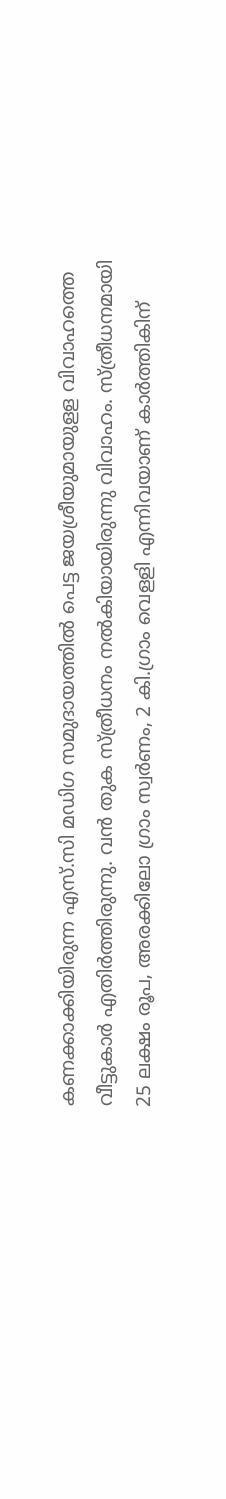കണക്കാക്കിയിരുന്ന എസ്.സി മഡിഗ സമുദായത്തില്‍ പെട്ട ജയശ്രീയുമായുളള വിവാഹത്തെ വീട്ടുകാർ എതിർത്തിരുന്നു. വന്‍ തുക സ്ത്രീധനം നല്‍കിയായിരുന്നു വിവാഹം. സ്ത്രീധനമായി 25 ലക്ഷം രൂപ, അരക്കിലോ ഗ്രാം സ്വര്‍ണം, 2 കി.ഗ്രാം വെളളി എന്നിവയാണ് കാര്‍ത്തികിന്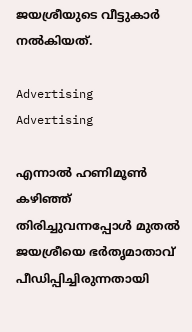ജയശ്രീയുടെ വീട്ടുകാര്‍ നൽകിയത്.

Advertising
Advertising

എന്നാൽ ഹണിമൂണ്‍ കഴിഞ്ഞ് തിരിച്ചുവന്നപ്പോള്‍ മുതല്‍ ജയശ്രീയെ ഭര്‍തൃമാതാവ് പീഡിപ്പിച്ചിരുന്നതായി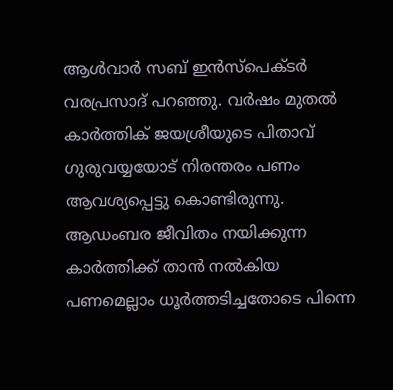ആള്‍വാര്‍ സബ് ഇന്‍സ്പെക്ടര്‍ വരപ്രസാദ് പറഞ്ഞു. വർഷം മുതൽ കാര്‍ത്തിക് ജയശ്രീയുടെ പിതാവ് ഗുരുവയ്യയോട് നിരന്തരം പണം ആവശ്യപ്പെട്ടു കൊണ്ടിരുന്നു. ആഡംബര ജീവിതം നയിക്കുന്ന കാർത്തിക്ക് താൻ നൽകിയ പണമെല്ലാം ധൂർത്തടിച്ചതോടെ പിന്നെ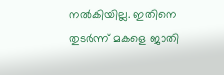നൽകിയില്ല. ഇതിനെ തുടര്‍ന്ന് മകളെ ജാതി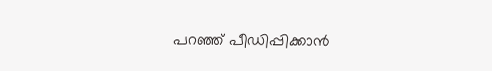പറഞ്ഞ് പീഡിപ്പിക്കാന്‍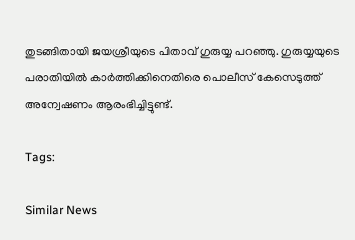തുടങ്ങിതായി ജയശ്രീയുടെ പിതാവ് ഗുരുയ്യ പറഞ്ഞു. ഗുരുയ്യയുടെ പരാതിയില്‍ കാര്‍ത്തിക്കിനെതിരെ പൊലീസ് കേസെടുത്ത് അന്വേഷണം ആരംഭിച്ചിട്ടുണ്ട്.

Tags:

Similar News